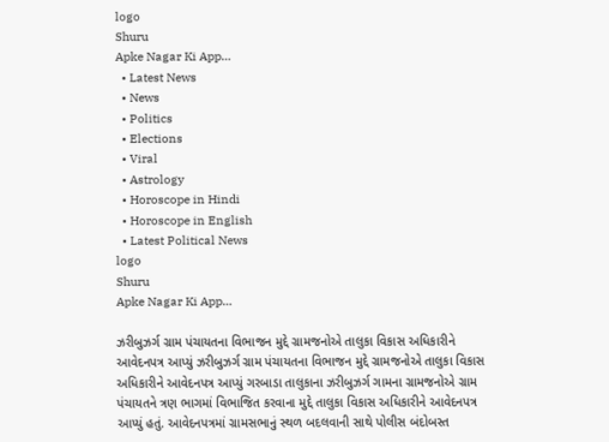logo
Shuru
Apke Nagar Ki App…
  • Latest News
  • News
  • Politics
  • Elections
  • Viral
  • Astrology
  • Horoscope in Hindi
  • Horoscope in English
  • Latest Political News
logo
Shuru
Apke Nagar Ki App…

ઝરીબુઝર્ગ ગ્રામ પંચાયતના વિભાજન મુદ્દે ગ્રામજનોએ તાલુકા વિકાસ અધિકારીને આવેદનપત્ર આપ્યું ઝરીબુઝર્ગ ગ્રામ પંચાયતના વિભાજન મુદ્દે ગ્રામજનોએ તાલુકા વિકાસ અધિકારીને આવેદનપત્ર આપ્યું ગરબાડા તાલુકાના ઝરીબુઝર્ગ ગામના ગ્રામજનોએ ગ્રામ પંચાયતને ત્રણ ભાગમાં વિભાજિત કરવાના મુદ્દે તાલુકા વિકાસ અધિકારીને આવેદનપત્ર આપ્યું હતું. આવેદનપત્રમાં ગ્રામસભાનું સ્થળ બદલવાની સાથે પોલીસ બંદોબસ્ત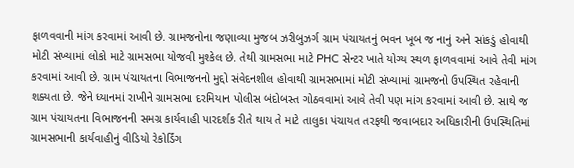ફાળવવાની માંગ કરવામાં આવી છે. ગ્રામજનોના જણાવ્યા મુજબ ઝરીબુઝર્ગ ગ્રામ પંચાયતનું ભવન ખૂબ જ નાનું અને સાંકડું હોવાથી મોટી સંખ્યામાં લોકો માટે ગ્રામસભા યોજવી મુશ્કેલ છે. તેથી ગ્રામસભા માટે PHC સેન્ટર ખાતે યોગ્ય સ્થળ ફાળવવામાં આવે તેવી માંગ કરવામાં આવી છે. ગ્રામ પંચાયતના વિભાજનનો મુદ્દો સંવેદનશીલ હોવાથી ગ્રામસભામાં મોટી સંખ્યામાં ગ્રામજનો ઉપસ્થિત રહેવાની શક્યતા છે. જેને ધ્યાનમાં રાખીને ગ્રામસભા દરમિયાન પોલીસ બંદોબસ્ત ગોઠવવામાં આવે તેવી પણ માંગ કરવામાં આવી છે. સાથે જ ગ્રામ પંચાયતના વિભાજનની સમગ્ર કાર્યવાહી પારદર્શક રીતે થાય તે માટે તાલુકા પંચાયત તરફથી જવાબદાર અધિકારીની ઉપસ્થિતિમાં ગ્રામસભાની કાર્યવાહીનું વીડિયો રેકોર્ડિંગ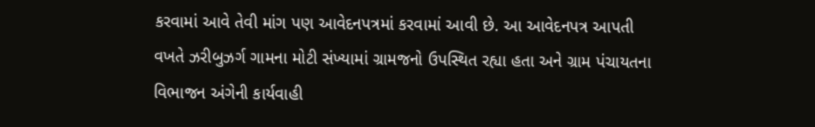કરવામાં આવે તેવી માંગ પણ આવેદનપત્રમાં કરવામાં આવી છે. આ આવેદનપત્ર આપતી વખતે ઝરીબુઝર્ગ ગામના મોટી સંખ્યામાં ગ્રામજનો ઉપસ્થિત રહ્યા હતા અને ગ્રામ પંચાયતના વિભાજન અંગેની કાર્યવાહી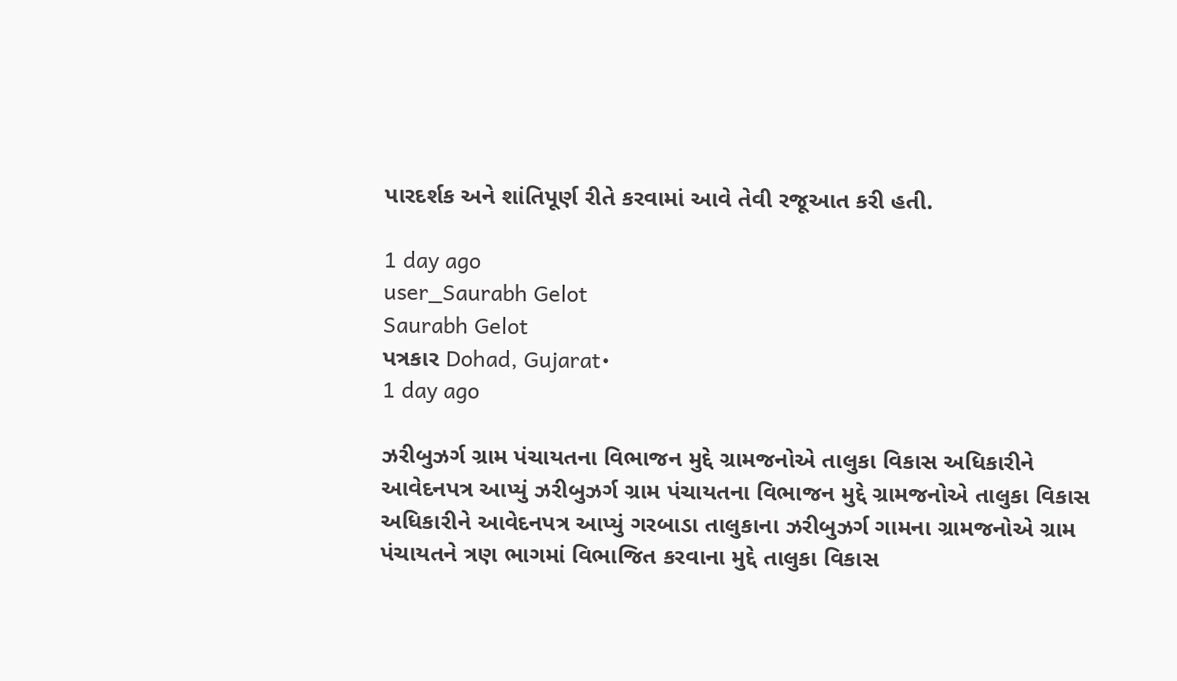પારદર્શક અને શાંતિપૂર્ણ રીતે કરવામાં આવે તેવી રજૂઆત કરી હતી.

1 day ago
user_Saurabh Gelot
Saurabh Gelot
પત્રકાર Dohad, Gujarat•
1 day ago

ઝરીબુઝર્ગ ગ્રામ પંચાયતના વિભાજન મુદ્દે ગ્રામજનોએ તાલુકા વિકાસ અધિકારીને આવેદનપત્ર આપ્યું ઝરીબુઝર્ગ ગ્રામ પંચાયતના વિભાજન મુદ્દે ગ્રામજનોએ તાલુકા વિકાસ અધિકારીને આવેદનપત્ર આપ્યું ગરબાડા તાલુકાના ઝરીબુઝર્ગ ગામના ગ્રામજનોએ ગ્રામ પંચાયતને ત્રણ ભાગમાં વિભાજિત કરવાના મુદ્દે તાલુકા વિકાસ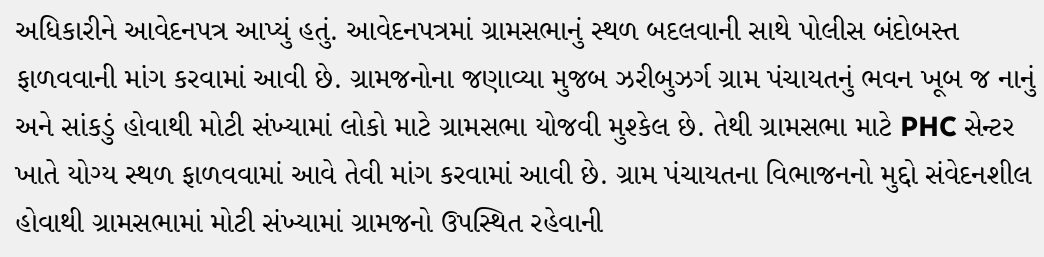અધિકારીને આવેદનપત્ર આપ્યું હતું. આવેદનપત્રમાં ગ્રામસભાનું સ્થળ બદલવાની સાથે પોલીસ બંદોબસ્ત ફાળવવાની માંગ કરવામાં આવી છે. ગ્રામજનોના જણાવ્યા મુજબ ઝરીબુઝર્ગ ગ્રામ પંચાયતનું ભવન ખૂબ જ નાનું અને સાંકડું હોવાથી મોટી સંખ્યામાં લોકો માટે ગ્રામસભા યોજવી મુશ્કેલ છે. તેથી ગ્રામસભા માટે PHC સેન્ટર ખાતે યોગ્ય સ્થળ ફાળવવામાં આવે તેવી માંગ કરવામાં આવી છે. ગ્રામ પંચાયતના વિભાજનનો મુદ્દો સંવેદનશીલ હોવાથી ગ્રામસભામાં મોટી સંખ્યામાં ગ્રામજનો ઉપસ્થિત રહેવાની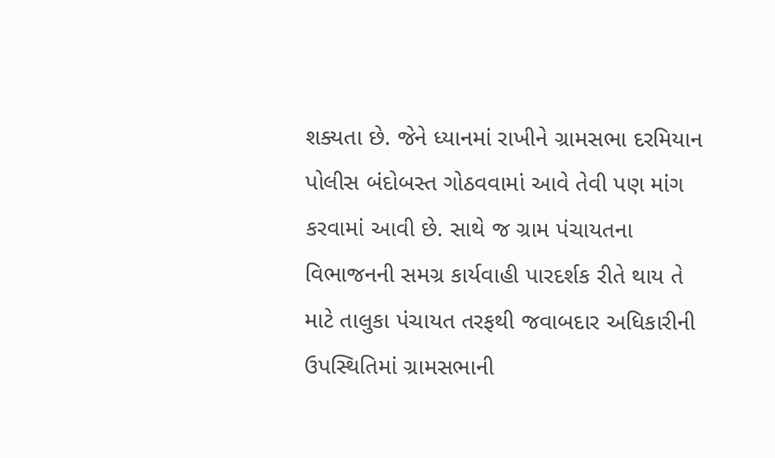શક્યતા છે. જેને ધ્યાનમાં રાખીને ગ્રામસભા દરમિયાન પોલીસ બંદોબસ્ત ગોઠવવામાં આવે તેવી પણ માંગ કરવામાં આવી છે. સાથે જ ગ્રામ પંચાયતના વિભાજનની સમગ્ર કાર્યવાહી પારદર્શક રીતે થાય તે માટે તાલુકા પંચાયત તરફથી જવાબદાર અધિકારીની ઉપસ્થિતિમાં ગ્રામસભાની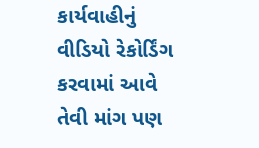કાર્યવાહીનું વીડિયો રેકોર્ડિંગ કરવામાં આવે તેવી માંગ પણ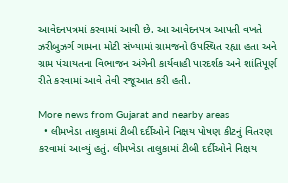આવેદનપત્રમાં કરવામાં આવી છે. આ આવેદનપત્ર આપતી વખતે ઝરીબુઝર્ગ ગામના મોટી સંખ્યામાં ગ્રામજનો ઉપસ્થિત રહ્યા હતા અને ગ્રામ પંચાયતના વિભાજન અંગેની કાર્યવાહી પારદર્શક અને શાંતિપૂર્ણ રીતે કરવામાં આવે તેવી રજૂઆત કરી હતી.

More news from Gujarat and nearby areas
  • લીમખેડા તાલુકામાં ટીબી દર્દીઓને નિક્ષય પોષણ કીટનું વિતરણ કરવામાં આવ્યું હતું. લીમખેડા તાલુકામાં ટીબી દર્દીઓને નિક્ષય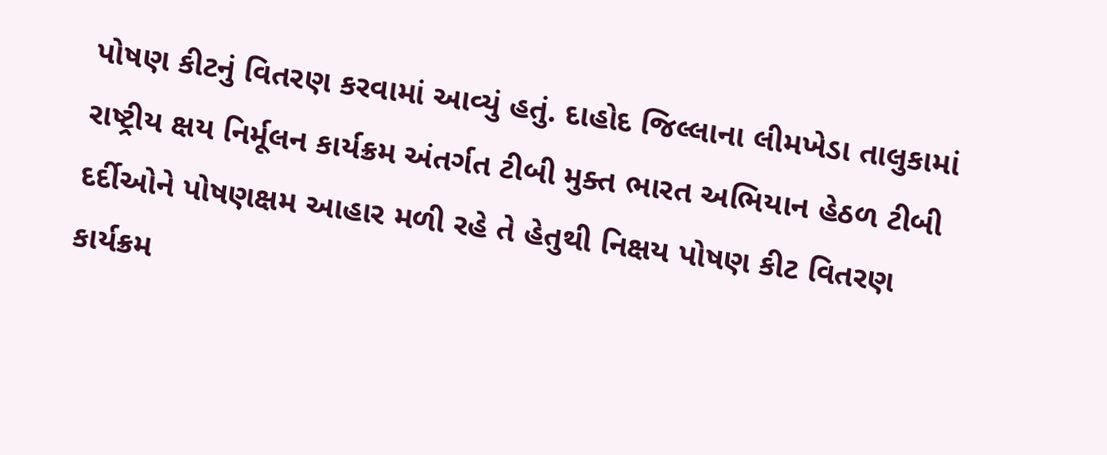પોષણ કીટનું વિતરણ કરવામાં આવ્યું હતું. દાહોદ જિલ્લાના લીમખેડા તાલુકામાં રાષ્ટ્રીય ક્ષય નિર્મૂલન કાર્યક્રમ અંતર્ગત ટીબી મુક્ત ભારત અભિયાન હેઠળ ટીબી દર્દીઓને પોષણક્ષમ આહાર મળી રહે તે હેતુથી નિક્ષય પોષણ કીટ વિતરણ કાર્યક્રમ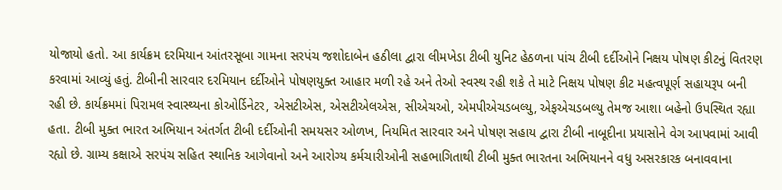યોજાયો હતો. આ કાર્યક્રમ દરમિયાન આંતરસૂબા ગામના સરપંચ જશોદાબેન હઠીલા દ્વારા લીમખેડા ટીબી યુનિટ હેઠળના પાંચ ટીબી દર્દીઓને નિક્ષય પોષણ કીટનું વિતરણ કરવામાં આવ્યું હતું. ટીબીની સારવાર દરમિયાન દર્દીઓને પોષણયુક્ત આહાર મળી રહે અને તેઓ સ્વસ્થ રહી શકે તે માટે નિક્ષય પોષણ કીટ મહત્વપૂર્ણ સહાયરૂપ બની રહી છે. કાર્યક્રમમાં પિરામલ સ્વાસ્થ્યના કોઓર્ડિનેટર, એસટીએસ, એસટીએલએસ, સીએચઓ, એમપીએચડબલ્યુ, એફએચડબલ્યુ તેમજ આશા બહેનો ઉપસ્થિત રહ્યા હતા. ટીબી મુક્ત ભારત અભિયાન અંતર્ગત ટીબી દર્દીઓની સમયસર ઓળખ, નિયમિત સારવાર અને પોષણ સહાય દ્વારા ટીબી નાબૂદીના પ્રયાસોને વેગ આપવામાં આવી રહ્યો છે. ગ્રામ્ય કક્ષાએ સરપંચ સહિત સ્થાનિક આગેવાનો અને આરોગ્ય કર્મચારીઓની સહભાગિતાથી ટીબી મુક્ત ભારતના અભિયાનને વધુ અસરકારક બનાવવાના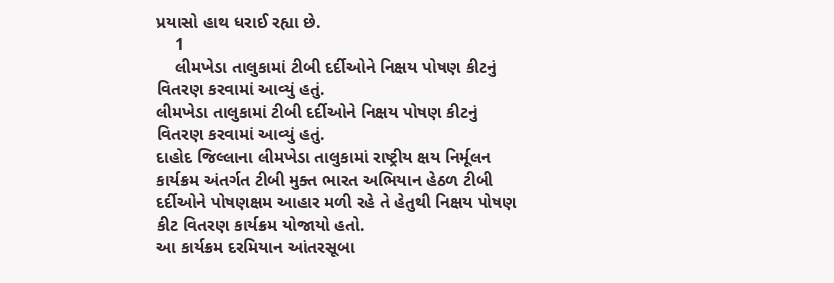પ્રયાસો હાથ ધરાઈ રહ્યા છે.
    1
    લીમખેડા તાલુકામાં ટીબી દર્દીઓને નિક્ષય પોષણ કીટનું વિતરણ કરવામાં આવ્યું હતું.
લીમખેડા તાલુકામાં ટીબી દર્દીઓને નિક્ષય પોષણ કીટનું વિતરણ કરવામાં આવ્યું હતું.
દાહોદ જિલ્લાના લીમખેડા તાલુકામાં રાષ્ટ્રીય ક્ષય નિર્મૂલન કાર્યક્રમ અંતર્ગત ટીબી મુક્ત ભારત અભિયાન હેઠળ ટીબી દર્દીઓને પોષણક્ષમ આહાર મળી રહે તે હેતુથી નિક્ષય પોષણ કીટ વિતરણ કાર્યક્રમ યોજાયો હતો.
આ કાર્યક્રમ દરમિયાન આંતરસૂબા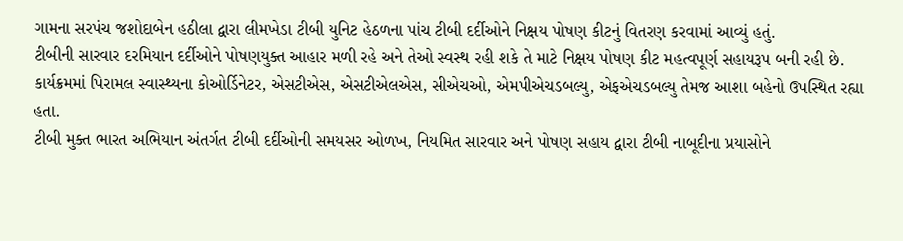ગામના સરપંચ જશોદાબેન હઠીલા દ્વારા લીમખેડા ટીબી યુનિટ હેઠળના પાંચ ટીબી દર્દીઓને નિક્ષય પોષણ કીટનું વિતરણ કરવામાં આવ્યું હતું.
ટીબીની સારવાર દરમિયાન દર્દીઓને પોષણયુક્ત આહાર મળી રહે અને તેઓ સ્વસ્થ રહી શકે તે માટે નિક્ષય પોષણ કીટ મહત્વપૂર્ણ સહાયરૂપ બની રહી છે.
કાર્યક્રમમાં પિરામલ સ્વાસ્થ્યના કોઓર્ડિનેટર, એસટીએસ, એસટીએલએસ, સીએચઓ, એમપીએચડબલ્યુ, એફએચડબલ્યુ તેમજ આશા બહેનો ઉપસ્થિત રહ્યા હતા.
ટીબી મુક્ત ભારત અભિયાન અંતર્ગત ટીબી દર્દીઓની સમયસર ઓળખ, નિયમિત સારવાર અને પોષણ સહાય દ્વારા ટીબી નાબૂદીના પ્રયાસોને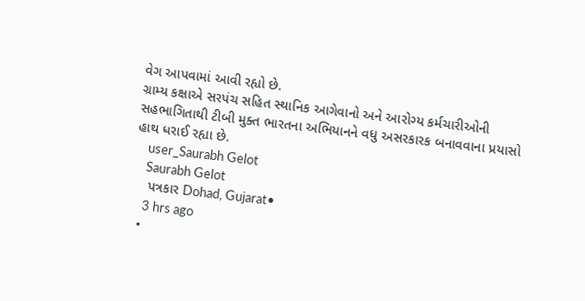વેગ આપવામાં આવી રહ્યો છે.
ગ્રામ્ય કક્ષાએ સરપંચ સહિત સ્થાનિક આગેવાનો અને આરોગ્ય કર્મચારીઓની સહભાગિતાથી ટીબી મુક્ત ભારતના અભિયાનને વધુ અસરકારક બનાવવાના પ્રયાસો હાથ ધરાઈ રહ્યા છે.
    user_Saurabh Gelot
    Saurabh Gelot
    પત્રકાર Dohad, Gujarat•
    3 hrs ago
  •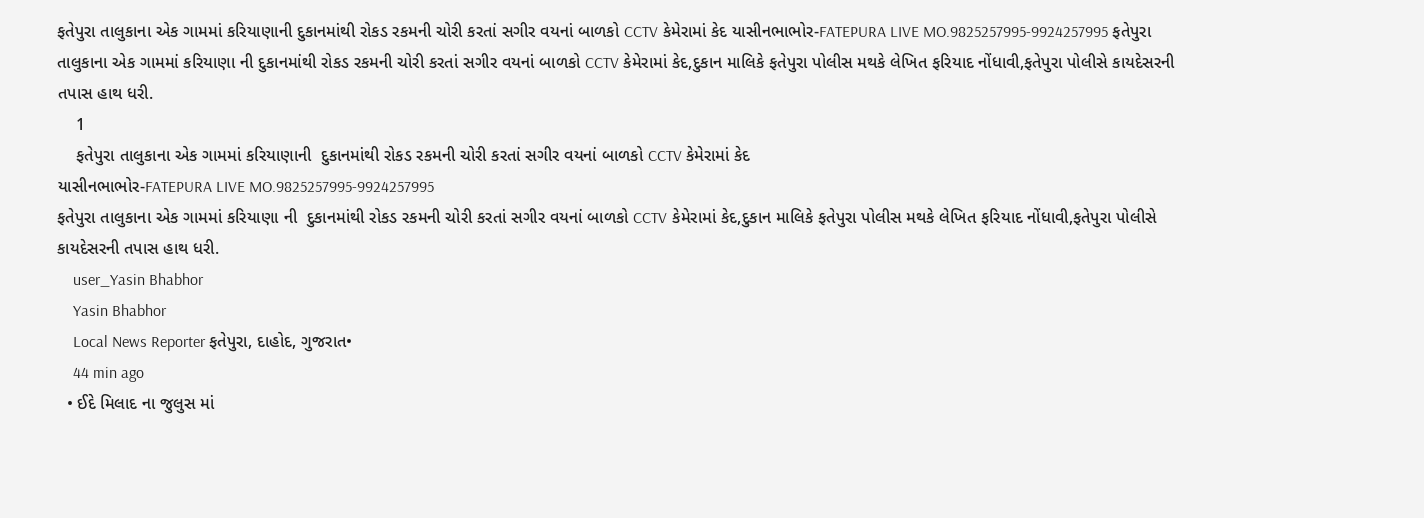ફતેપુરા તાલુકાના એક ગામમાં કરિયાણાની દુકાનમાંથી રોકડ રકમની ચોરી કરતાં સગીર વયનાં બાળકો CCTV કેમેરામાં કેદ યાસીનભાભોર-FATEPURA LIVE MO.9825257995-9924257995 ફતેપુરા તાલુકાના એક ગામમાં કરિયાણા ની દુકાનમાંથી રોકડ રકમની ચોરી કરતાં સગીર વયનાં બાળકો CCTV કેમેરામાં કેદ,દુકાન માલિકે ફતેપુરા પોલીસ મથકે લેખિત ફરિયાદ નોંધાવી,ફતેપુરા પોલીસે કાયદેસરની તપાસ હાથ ધરી.
    1
    ફતેપુરા તાલુકાના એક ગામમાં કરિયાણાની  દુકાનમાંથી રોકડ રકમની ચોરી કરતાં સગીર વયનાં બાળકો CCTV કેમેરામાં કેદ
યાસીનભાભોર-FATEPURA LIVE MO.9825257995-9924257995
ફતેપુરા તાલુકાના એક ગામમાં કરિયાણા ની  દુકાનમાંથી રોકડ રકમની ચોરી કરતાં સગીર વયનાં બાળકો CCTV કેમેરામાં કેદ,દુકાન માલિકે ફતેપુરા પોલીસ મથકે લેખિત ફરિયાદ નોંધાવી,ફતેપુરા પોલીસે કાયદેસરની તપાસ હાથ ધરી.
    user_Yasin Bhabhor
    Yasin Bhabhor
    Local News Reporter ફતેપુરા, દાહોદ, ગુજરાત•
    44 min ago
  • ઈદે મિલાદ ના જુલુસ માં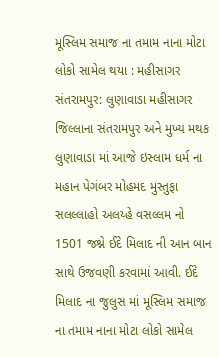મૂસ્લિમ સમાજ ના તમામ નાના મોટા લોકો સામેલ થયા : મહીસાગર સંતરામપુર: લુણાવાડા મહીસાગર જિલ્લાના સંતરામપુર અને મુખ્ય મથક લુણાવાડા માં આજે ઇસ્લામ ધર્મ ના મહાન પેગંબર મોહમદ મુસ્તુફા સલલ્લાહો અલય્હે વસલ્લમ નો 1501 જશ્ને ઈદે મિલાદ ની આન બાન સાથે ઉજવણી કરવામાં આવી. ઈદે મિલાદ ના જુલુસ માં મૂસ્લિમ સમાજ ના તમામ નાના મોટા લોકો સામેલ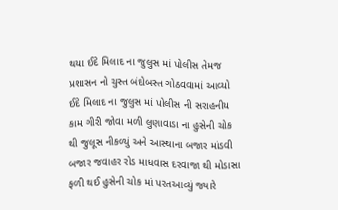થયા ઈદે મિલાદ ના જુલુસ માં પોલીસ તેમજ પ્રશાસન નો ચુસ્ત બંદોબસ્ત ગોઠવવામાં આવ્યો ઈદે મિલાદ ના જુલુસ માં પોલીસ ની સરાહનીય કામ ગીરી જોવા મળી લુણાવાડા ના હુસેની ચોક થી જુલૂસ નીકળ્યું અને આસ્થાના બજાર માંડવી બજાર જવાહર રોડ માધવાસ દરવાજા થી મોડાસા ફળી થઈ હુસેની ચોક માં પરતઆવ્યું જ્યારે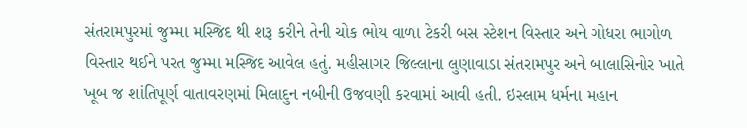સંતરામપુરમાં જુમ્મા મસ્જિદ થી શરૂ કરીને તેની ચોક ભોય વાળા ટેકરી બસ સ્ટેશન વિસ્તાર અને ગોધરા ભાગોળ વિસ્તાર થઈને પરત જુમ્મા મસ્જિદ આવેલ હતું. મહીસાગર જિલ્લાના લુણાવાડા સંતરામપુર અને બાલાસિનોર ખાતે ખૂબ જ શાંતિપૂર્ણ વાતાવરણમાં મિલાદુન નબીની ઉજવણી કરવામાં આવી હતી. ઇસ્લામ ધર્મના મહાન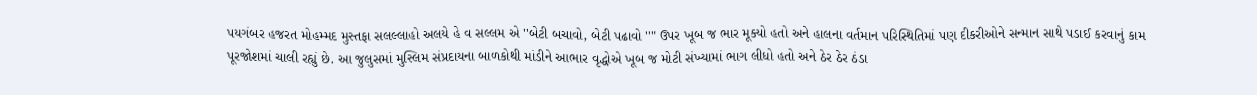પયગંબર હજરત મોહમ્મદ મુસ્તફા સલલ્લાહો અલયે હે વ સલ્લમ એ ''બેટી બચાવો, બેટી પઢાવો ''" ઉપર ખૂબ જ ભાર મૂક્યો હતો અને હાલના વર્તમાન પરિસ્થિતિમાં પણ દીકરીઓને સન્માન સાથે પડાઈ કરવાનું કામ પૂરજોશમાં ચાલી રહ્યું છે. આ જુલુસમાં મુસ્લિમ સંપ્રદાયના બાળકોથી માંડીને આભાર વૃદ્ધોએ ખૂબ જ મોટી સંખ્યામાં ભાગ લીધો હતો અને ઠેર ઠેર ઠંડા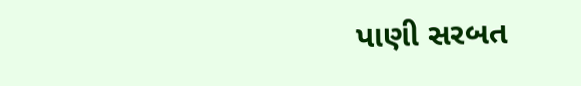પાણી સરબત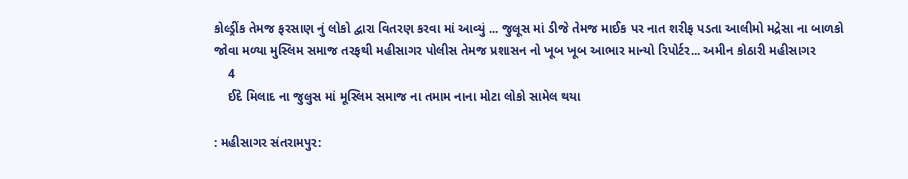કોલ્ડ્રીંક તેમજ ફરસાણ નું લોકો દ્વારા વિતરણ કરવા માં આવ્યું ... જુલૂસ માં ડીજે તેમજ માઈક પર નાત શરીફ પડતા આલીમો મદ્રેસા ના બાળકો જોવા મળ્યા મુસ્લિમ સમાજ તરફથી મહીસાગર પોલીસ તેમજ પ્રશાસન નો ખૂબ ખૂબ આભાર માન્યો રિપોર્ટર... અમીન કોઠારી મહીસાગર
    4
    ઈદે મિલાદ ના જુલુસ માં મૂસ્લિમ સમાજ ના તમામ નાના મોટા લોકો સામેલ થયા

: મહીસાગર સંતરામપુર: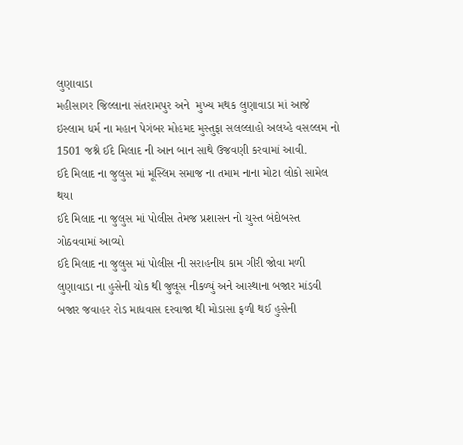લુણાવાડા
મહીસાગર જિલ્લાના સંતરામપુર અને  મુખ્ય મથક લુણાવાડા માં આજે ઇસ્લામ ધર્મ ના મહાન પેગંબર મોહમદ મુસ્તુફા સલલ્લાહો અલય્હે વસલ્લમ નો 1501 જશ્ને ઈદે મિલાદ ની આન બાન સાથે ઉજવણી કરવામાં આવી.
ઈદે મિલાદ ના જુલુસ માં મૂસ્લિમ સમાજ ના તમામ નાના મોટા લોકો સામેલ થયા
ઈદે મિલાદ ના જુલુસ માં પોલીસ તેમજ પ્રશાસન નો ચુસ્ત બંદોબસ્ત ગોઠવવામાં આવ્યો
ઈદે મિલાદ ના જુલુસ માં પોલીસ ની સરાહનીય કામ ગીરી જોવા મળી
લુણાવાડા ના હુસેની ચોક થી જુલૂસ નીકળ્યું અને આસ્થાના બજાર માંડવી બજાર જવાહર રોડ માધવાસ દરવાજા થી મોડાસા ફળી થઈ હુસેની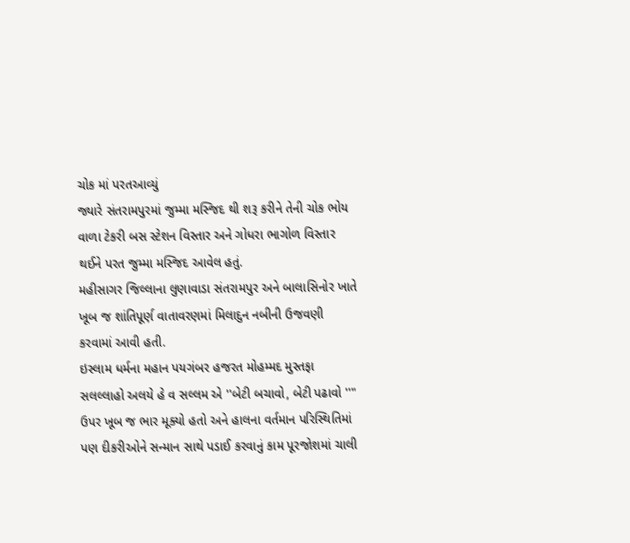ચોક માં પરતઆવ્યું
જ્યારે સંતરામપુરમાં જુમ્મા મસ્જિદ થી શરૂ કરીને તેની ચોક ભોય વાળા ટેકરી બસ સ્ટેશન વિસ્તાર અને ગોધરા ભાગોળ વિસ્તાર થઈને પરત જુમ્મા મસ્જિદ આવેલ હતું.
મહીસાગર જિલ્લાના લુણાવાડા સંતરામપુર અને બાલાસિનોર ખાતે ખૂબ જ શાંતિપૂર્ણ વાતાવરણમાં મિલાદુન નબીની ઉજવણી કરવામાં આવી હતી.
ઇસ્લામ ધર્મના મહાન પયગંબર હજરત મોહમ્મદ મુસ્તફા સલલ્લાહો અલયે હે વ સલ્લમ એ ''બેટી બચાવો, બેટી પઢાવો ''" ઉપર ખૂબ જ ભાર મૂક્યો હતો અને હાલના વર્તમાન પરિસ્થિતિમાં પણ દીકરીઓને સન્માન સાથે પડાઈ કરવાનું કામ પૂરજોશમાં ચાલી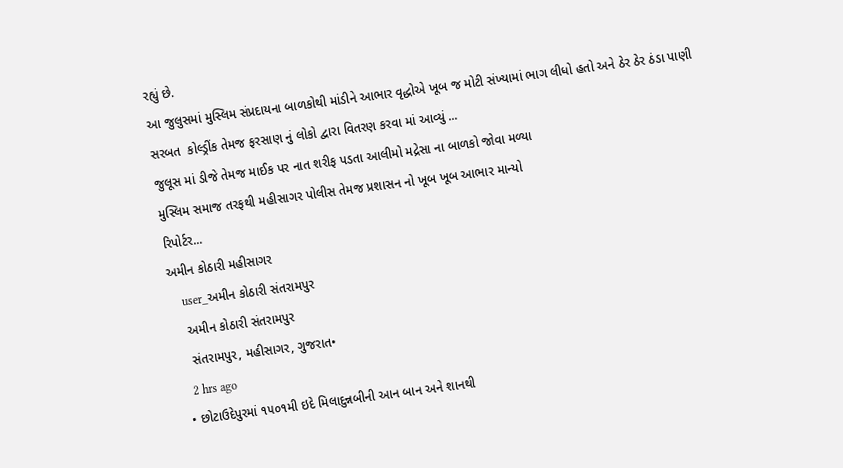રહ્યું છે.
આ જુલુસમાં મુસ્લિમ સંપ્રદાયના બાળકોથી માંડીને આભાર વૃદ્ધોએ ખૂબ જ મોટી સંખ્યામાં ભાગ લીધો હતો અને ઠેર ઠેર ઠંડા પાણી સરબત  કોલ્ડ્રીંક તેમજ ફરસાણ નું લોકો દ્વારા વિતરણ કરવા માં આવ્યું ...
જુલૂસ માં ડીજે તેમજ માઈક પર નાત શરીફ પડતા આલીમો મદ્રેસા ના બાળકો જોવા મળ્યા
મુસ્લિમ સમાજ તરફથી મહીસાગર પોલીસ તેમજ પ્રશાસન નો ખૂબ ખૂબ આભાર માન્યો
રિપોર્ટર...
અમીન કોઠારી મહીસાગર
    user_અમીન કોઠારી સંતરામપુર
    અમીન કોઠારી સંતરામપુર
    સંતરામપુર, મહીસાગર, ગુજરાત•
    2 hrs ago
  • છોટાઉદેપુરમાં ૧૫૦૧મી ઇદે મિલાદુન્નબીની આન બાન અને શાનથી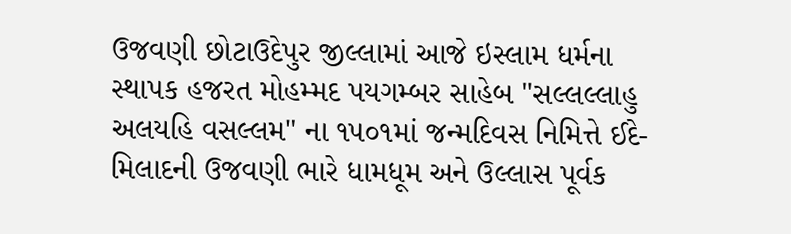ઉજવણી છોટાઉદેપુર જીલ્લામાં આજે ઇસ્લામ ધર્મના સ્થાપક હજરત મોહમ્મદ પયગમ્બર સાહેબ "સલ્લલ્લાહુ અલયહિ વસલ્લમ" ના ૧૫૦૧માં જન્મદિવસ નિમિત્તે ઈદે-મિલાદની ઉજવણી ભારે ધામધૂમ અને ઉલ્લાસ પૂર્વક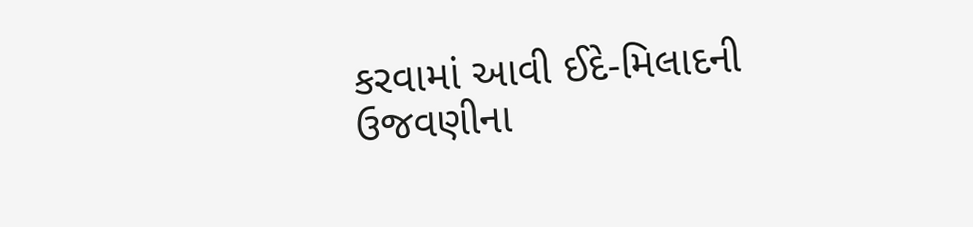કરવામાં આવી ઈદે-મિલાદની ઉજવણીના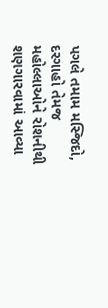પગલે તમામ મસ્જિદો, દરગાહો તેમજ મહોલ્લાઓને રોશનીથી શણગારવામાં આવ્યા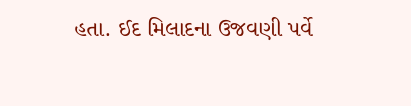હતા. ઈદ મિલાદના ઉજવણી પર્વે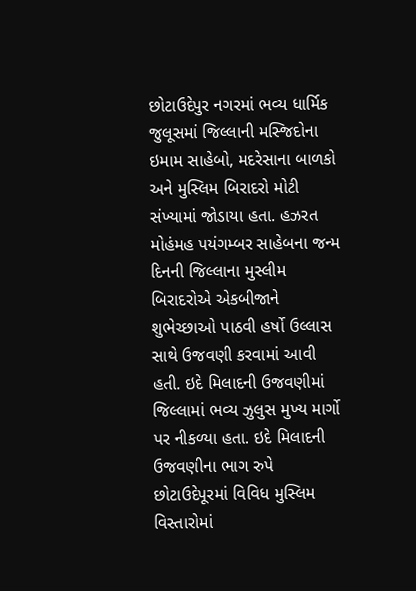છોટાઉદેપુર નગરમાં ભવ્ય ધાર્મિક જુલૂસમાં જિલ્લાની મસ્જિદોના ઇમામ સાહેબો, મદરેસાના બાળકો અને મુસ્લિમ બિરાદરો મોટી સંખ્યામાં જોડાયા હતા. હઝરત મોહંમહ પયંગમ્બર સાહેબના જન્મ દિનની જિલ્લાના મુસ્લીમ બિરાદરોએ એકબીજાને શુભેચ્છાઓ પાઠવી હર્ષો ઉલ્લાસ સાથે ઉજવણી કરવામાં આવી હતી. ઇદે મિલાદની ઉજવણીમાં જિલ્લામાં ભવ્ય ઝુલુસ મુખ્ય માર્ગો પર નીકળ્યા હતા. ઇદે મિલાદની ઉજવણીના ભાગ રુપે છોટાઉદેપૂરમાં વિવિધ મુસ્લિમ વિસ્તારોમાં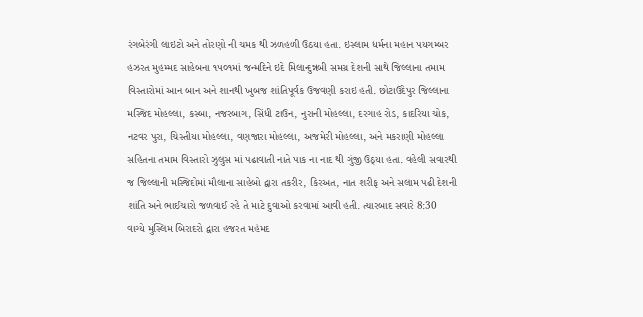રંગબેરંગી લાઇટો અને તોરણો ની ચમક થી ઝળહળી ઉઠયા હતા. ઇસ્લામ ધર્મના મહાન પયગમ્બર હઝરત મુહમ્મદ સાહેબના ૧૫૦૧માં જન્મદિને ઇદે મિલાન્દુન્નબી સમગ્ર દેશની સાથે જિલ્લાના તમામ વિસ્તારોમાં આન બાન અને શાનથી ખુબજ શાંતિપૂર્વક ઉજવણી કરાઇ હતી. છોટાઉદેપુર જિલ્લાના મસ્જિદ મોહલ્લા, કસ્બા, નજરબાગ, સિંધી ટાઉન, નુરાની મોહલ્લા, દરગાહ રોડ, કાદરિયા ચોક, નટવર પુરા, ચિસ્તીયા મોહલ્લા, વણજારા મોહલ્લા, અજમેરી મોહલ્લા, અને મકરાણી મોહલ્લા સહિતના તમામ વિસ્તારો ઝુલુસ માં પઢાવાતી નાતે પાક ના નાદ થી ગુંજી ઉઠ્યા હતા. વહેલી સવારથી જ જિલ્લાની મસ્જિદોમાં મૌલાના સાહેબો દ્વારા તકરીર, કિરઅત, નાત શરીફ અને સલામ પઢી દેશની શાંતિ અને ભાઈચારો જળવાઈ રહે તે માટે દુવાઓ કરવામાં આવી હતી. ત્યારબાદ સવારે 8:30 વાગ્યે મુસ્લિમ બિરાદરો દ્વારા હજરત મહંમદ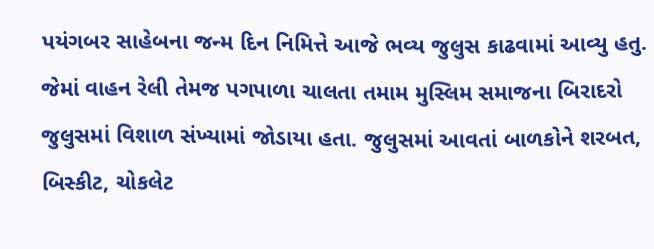પયંગબર સાહેબના જન્મ દિન નિમિત્તે આજે ભવ્ય જુલુસ કાઢવામાં આવ્યુ હતુ. જેમાં વાહન રેલી તેમજ પગપાળા ચાલતા તમામ મુસ્લિમ સમાજના બિરાદરો જુલુસમાં વિશાળ સંખ્યામાં જોડાયા હતા. જુલુસમાં આવતાં બાળકોને શરબત, બિસ્કીટ, ચોકલેટ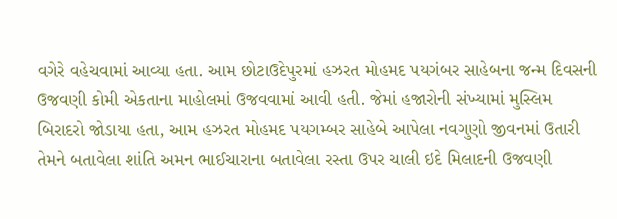વગેરે વહેચવામાં આવ્યા હતા. આમ છોટાઉદેપુરમાં હઝરત મોહમદ પયગંબર સાહેબના જન્મ દિવસની ઉજવણી કોમી એકતાના માહોલમાં ઉજવવામાં આવી હતી. જેમાં હજારોની સંખ્યામાં મુસ્લિમ બિરાદરો જોડાયા હતા, આમ હઝરત મોહમદ પયગમ્બર સાહેબે આપેલા નવગુણો જીવનમાં ઉતારી તેમને બતાવેલા શાંતિ અમન ભાઈચારાના બતાવેલા રસ્તા ઉપર ચાલી ઇદે મિલાદની ઉજવણી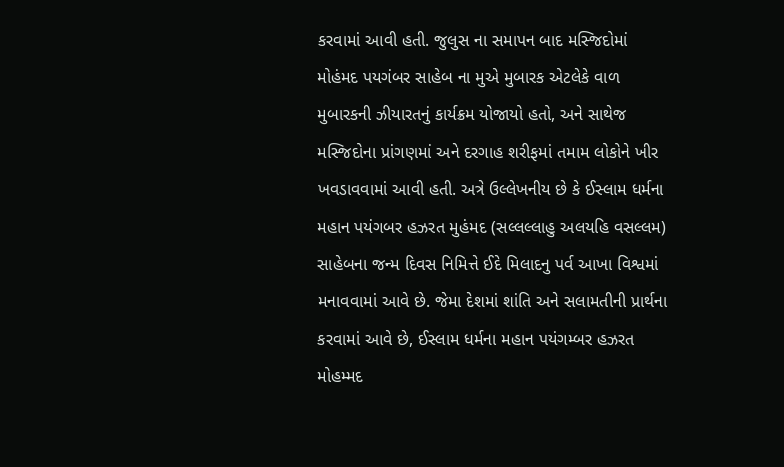કરવામાં આવી હતી. જુલુસ ના સમાપન બાદ મસ્જિદોમાં મોહંમદ પયગંબર સાહેબ ના મુએ મુબારક એટલેકે વાળ મુબારકની ઝીયારતનું કાર્યક્રમ યોજાયો હતો, અને સાથેજ મસ્જિદોના પ્રાંગણમાં અને દરગાહ શરીફમાં તમામ લોકોને ખીર ખવડાવવામાં આવી હતી. અત્રે ઉલ્લેખનીય છે કે ઈસ્લામ ધર્મના મહાન પયંગબર હઝરત મુહંમદ (સલ્લલ્લાહુ અલયહિ વસલ્લમ) સાહેબના જન્મ દિવસ નિમિત્તે ઈદે મિલાદનુ પર્વ આખા વિશ્વમાં મનાવવામાં આવે છે. જેમા દેશમાં શાંતિ અને સલામતીની પ્રાર્થના કરવામાં આવે છે, ઈસ્લામ ધર્મના મહાન પયંગમ્બર હઝરત મોહમ્મદ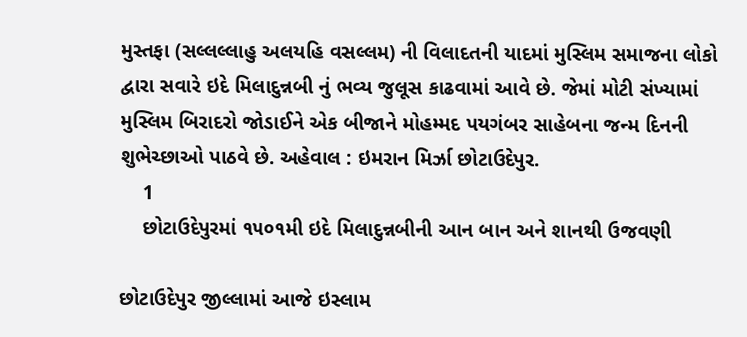મુસ્તફા (સલ્લલ્લાહુ અલયહિ વસલ્લમ) ની વિલાદતની યાદમાં મુસ્લિમ સમાજના લોકો દ્વારા સવારે ઇદે મિલાદુન્નબી નું ભવ્ય જુલૂસ કાઢવામાં આવે છે. જેમાં મોટી સંખ્યામાં મુસ્લિમ બિરાદરો જોડાઈને એક બીજાને મોહમ્મદ પયગંબર સાહેબના જન્મ દિનની શુભેચ્છાઓ પાઠવે છે. અહેવાલ : ઇમરાન મિર્ઝા છોટાઉદેપુર.
    1
    છોટાઉદેપુરમાં ૧૫૦૧મી ઇદે મિલાદુન્નબીની આન બાન અને શાનથી ઉજવણી

છોટાઉદેપુર જીલ્લામાં આજે ઇસ્લામ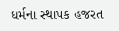ધર્મના સ્થાપક હજરત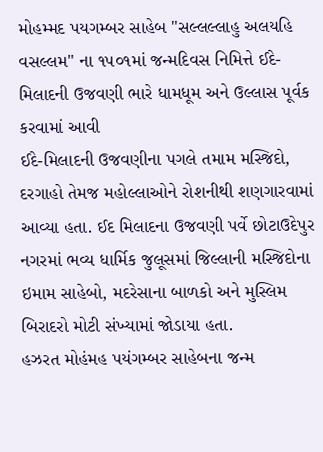મોહમ્મદ પયગમ્બર સાહેબ "સલ્લલ્લાહુ અલયહિ વસલ્લમ" ના ૧૫૦૧માં જન્મદિવસ નિમિત્તે ઈદે-મિલાદની ઉજવણી ભારે ધામધૂમ અને ઉલ્લાસ પૂર્વક કરવામાં આવી
ઈદે-મિલાદની ઉજવણીના પગલે તમામ મસ્જિદો, દરગાહો તેમજ મહોલ્લાઓને રોશનીથી શણગારવામાં આવ્યા હતા. ઈદ મિલાદના ઉજવણી પર્વે છોટાઉદેપુર નગરમાં ભવ્ય ધાર્મિક જુલૂસમાં જિલ્લાની મસ્જિદોના ઇમામ સાહેબો, મદરેસાના બાળકો અને મુસ્લિમ બિરાદરો મોટી સંખ્યામાં જોડાયા હતા.
હઝરત મોહંમહ પયંગમ્બર સાહેબના જન્મ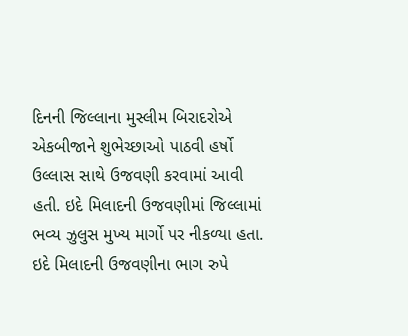દિનની જિલ્લાના મુસ્લીમ બિરાદરોએ એકબીજાને શુભેચ્છાઓ પાઠવી હર્ષો ઉલ્લાસ સાથે ઉજવણી કરવામાં આવી હતી. ઇદે મિલાદની ઉજવણીમાં જિલ્લામાં ભવ્ય ઝુલુસ મુખ્ય માર્ગો પર નીકળ્યા હતા. ઇદે મિલાદની ઉજવણીના ભાગ રુપે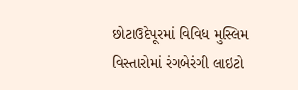છોટાઉદેપૂરમાં વિવિધ મુસ્લિમ વિસ્તારોમાં રંગબેરંગી લાઇટો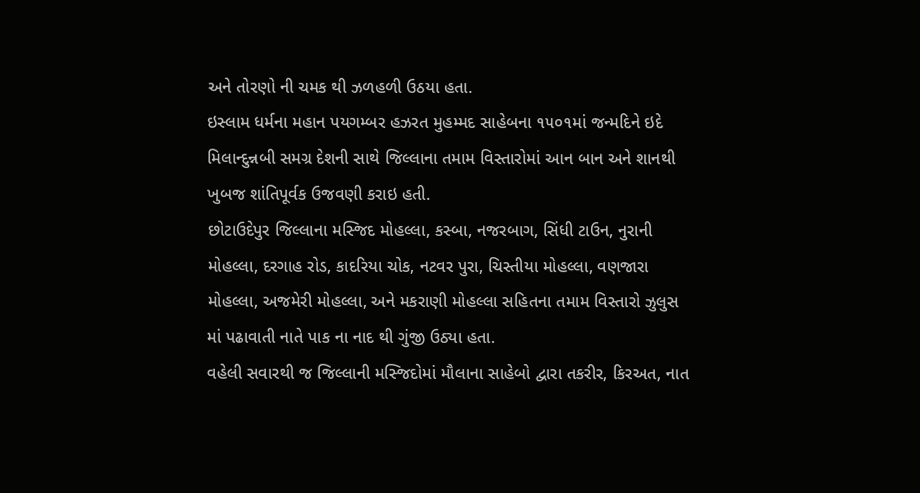અને તોરણો ની ચમક થી ઝળહળી ઉઠયા હતા.
ઇસ્લામ ધર્મના મહાન પયગમ્બર હઝરત મુહમ્મદ સાહેબના ૧૫૦૧માં જન્મદિને ઇદે મિલાન્દુન્નબી સમગ્ર દેશની સાથે જિલ્લાના તમામ વિસ્તારોમાં આન બાન અને શાનથી ખુબજ શાંતિપૂર્વક ઉજવણી કરાઇ હતી.
છોટાઉદેપુર જિલ્લાના મસ્જિદ મોહલ્લા, કસ્બા, નજરબાગ, સિંધી ટાઉન, નુરાની મોહલ્લા, દરગાહ રોડ, કાદરિયા ચોક, નટવર પુરા, ચિસ્તીયા મોહલ્લા, વણજારા મોહલ્લા, અજમેરી મોહલ્લા, અને મકરાણી મોહલ્લા સહિતના તમામ વિસ્તારો ઝુલુસ માં પઢાવાતી નાતે પાક ના નાદ થી ગુંજી ઉઠ્યા હતા.
વહેલી સવારથી જ જિલ્લાની મસ્જિદોમાં મૌલાના સાહેબો દ્વારા તકરીર, કિરઅત, નાત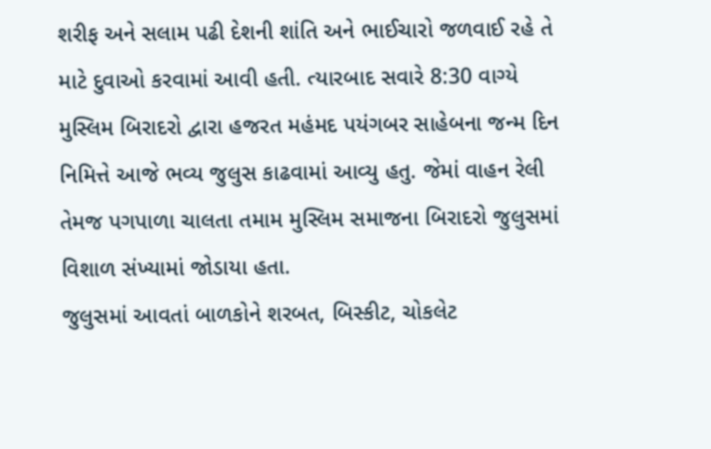શરીફ અને સલામ પઢી દેશની શાંતિ અને ભાઈચારો જળવાઈ રહે તે માટે દુવાઓ કરવામાં આવી હતી. ત્યારબાદ સવારે 8:30 વાગ્યે મુસ્લિમ બિરાદરો દ્વારા હજરત મહંમદ પયંગબર સાહેબના જન્મ દિન નિમિત્તે આજે ભવ્ય જુલુસ કાઢવામાં આવ્યુ હતુ. જેમાં વાહન રેલી તેમજ પગપાળા ચાલતા તમામ મુસ્લિમ સમાજના બિરાદરો જુલુસમાં વિશાળ સંખ્યામાં જોડાયા હતા.
જુલુસમાં આવતાં બાળકોને શરબત, બિસ્કીટ, ચોકલેટ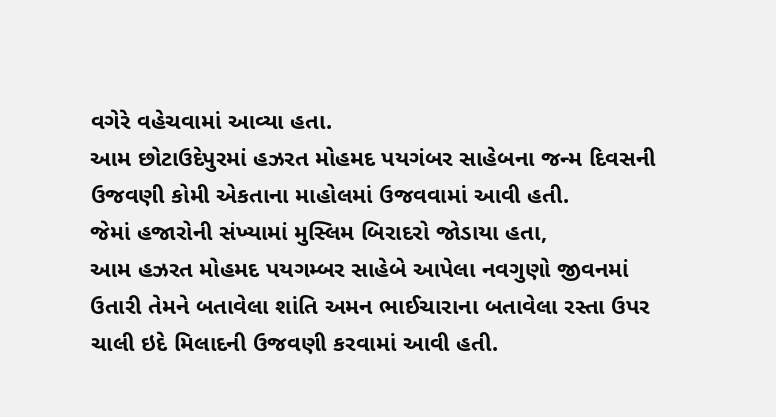વગેરે વહેચવામાં આવ્યા હતા.
આમ છોટાઉદેપુરમાં હઝરત મોહમદ પયગંબર સાહેબના જન્મ દિવસની ઉજવણી કોમી એકતાના માહોલમાં ઉજવવામાં આવી હતી.
જેમાં હજારોની સંખ્યામાં મુસ્લિમ બિરાદરો જોડાયા હતા,
આમ હઝરત મોહમદ પયગમ્બર સાહેબે આપેલા નવગુણો જીવનમાં ઉતારી તેમને બતાવેલા શાંતિ અમન ભાઈચારાના બતાવેલા રસ્તા ઉપર ચાલી ઇદે મિલાદની ઉજવણી કરવામાં આવી હતી.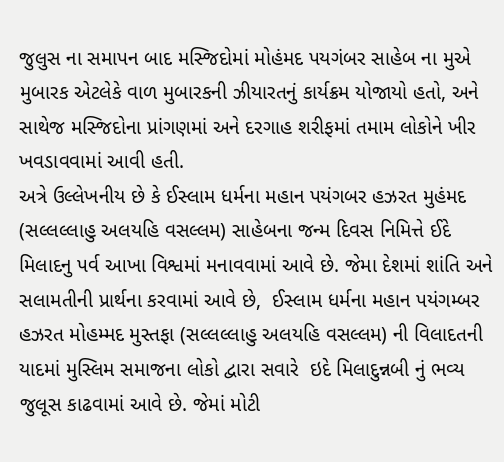જુલુસ ના સમાપન બાદ મસ્જિદોમાં મોહંમદ પયગંબર સાહેબ ના મુએ મુબારક એટલેકે વાળ મુબારકની ઝીયારતનું કાર્યક્રમ યોજાયો હતો, અને સાથેજ મસ્જિદોના પ્રાંગણમાં અને દરગાહ શરીફમાં તમામ લોકોને ખીર ખવડાવવામાં આવી હતી.
અત્રે ઉલ્લેખનીય છે કે ઈસ્લામ ધર્મના મહાન પયંગબર હઝરત મુહંમદ  (સલ્લલ્લાહુ અલયહિ વસલ્લમ) સાહેબના જન્મ દિવસ નિમિત્તે ઈદે મિલાદનુ પર્વ આખા વિશ્વમાં મનાવવામાં આવે છે. જેમા દેશમાં શાંતિ અને સલામતીની પ્રાર્થના કરવામાં આવે છે,  ઈસ્લામ ધર્મના મહાન પયંગમ્બર હઝરત મોહમ્મદ મુસ્તફા (સલ્લલ્લાહુ અલયહિ વસલ્લમ) ની વિલાદતની યાદમાં મુસ્લિમ સમાજના લોકો દ્વારા સવારે  ઇદે મિલાદુન્નબી નું ભવ્ય જુલૂસ કાઢવામાં આવે છે. જેમાં મોટી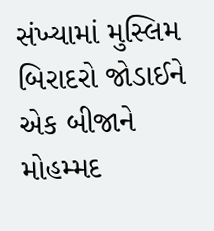સંખ્યામાં મુસ્લિમ બિરાદરો જોડાઈને એક બીજાને મોહમ્મદ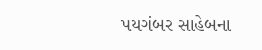પયગંબર સાહેબના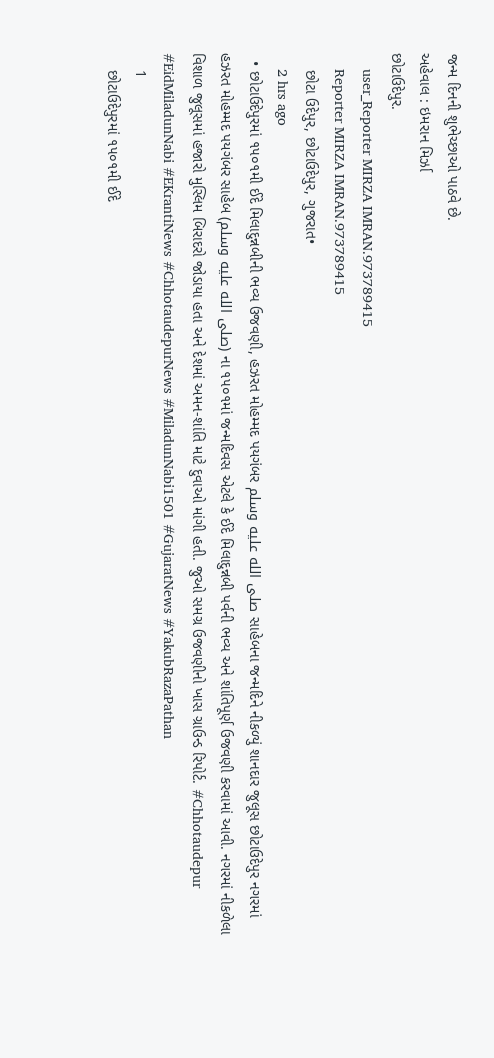જન્મ દિનની શુભેચ્છાઓ પાઠવે છે.
અહેવાલ : ઇમરાન મિર્ઝા
છોટાઉદેપુર.
    user_Reporter MIRZA IMRAN.973789415
    Reporter MIRZA IMRAN.973789415
    છોટા ઉદેપુર, છોટાઉદેપુર, ગુજરાત•
    2 hrs ago
  • છોટાઉદેપુરમાં ૧૫૦૧મી ઈદે મિલાદુન્નબીની ભવ્ય ઉજવણી, હઝરત મોહમ્મદ પયગંબર صلى الله عليه وسلم સાહેબના જન્મદિને નીકળ્યું શાનદાર જુલૂસ છોટાઉદેપુર નગરમાં હઝરત મોહમ્મદ પયગંબર સાહેબ (صلى الله عليه وسلم) ના ૧૫૦૧માં જન્મદિવસ એટલે કે ઈદે મિલાદુન્નબી પર્વની ભવ્ય અને શાંતિપૂર્ણ ઉજવણી કરવામાં આવી. નગરમાં નીકળેલા વિશાળ જુલૂસમાં હજારો મુસ્લિમ બિરાદરો જોડાયા હતા અને દેશમાં અમન-શાંતિ માટે દુવાઓ માંગી હતી. જુઓ સમગ્ર ઉજવણીનો ખાસ ગ્રાઉન્ડ રિપોર્ટ. #Chhotaudepur #EidMiladunNabi #EKrantiNews #ChhotaudepurNews #MiladunNabi1501 #GujaratNews #YakubRazaPathan
    1
    છોટાઉદેપુરમાં ૧૫૦૧મી ઈદે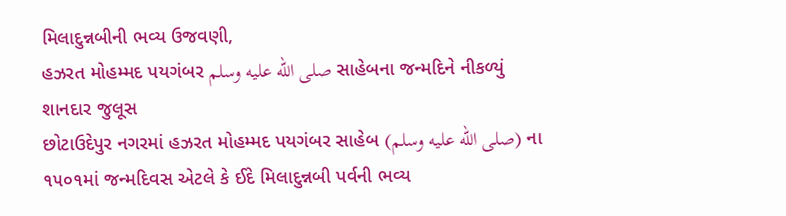મિલાદુન્નબીની ભવ્ય ઉજવણી,
હઝરત મોહમ્મદ પયગંબર صلى الله عليه وسلم સાહેબના જન્મદિને નીકળ્યું શાનદાર જુલૂસ
છોટાઉદેપુર નગરમાં હઝરત મોહમ્મદ પયગંબર સાહેબ (صلى الله عليه وسلم) ના ૧૫૦૧માં જન્મદિવસ એટલે કે ઈદે મિલાદુન્નબી પર્વની ભવ્ય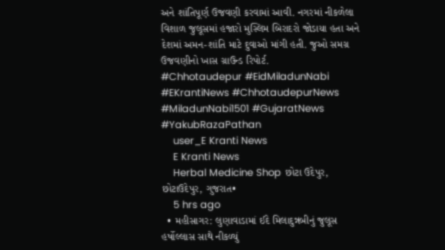અને શાંતિપૂર્ણ ઉજવણી કરવામાં આવી. નગરમાં નીકળેલા વિશાળ જુલૂસમાં હજારો મુસ્લિમ બિરાદરો જોડાયા હતા અને દેશમાં અમન-શાંતિ માટે દુવાઓ માંગી હતી. જુઓ સમગ્ર ઉજવણીનો ખાસ ગ્રાઉન્ડ રિપોર્ટ.
#Chhotaudepur #EidMiladunNabi #EKrantiNews #ChhotaudepurNews #MiladunNabi1501 #GujaratNews #YakubRazaPathan
    user_E Kranti News
    E Kranti News
    Herbal Medicine Shop છોટા ઉદેપુર, છોટાઉદેપુર, ગુજરાત•
    5 hrs ago
  • મહીસાગર: લુણાવાડામાં ઈદે મિલાદુન્નબીનું જુલૂસ હર્ષોલ્લાસ સાથે નીકળ્યું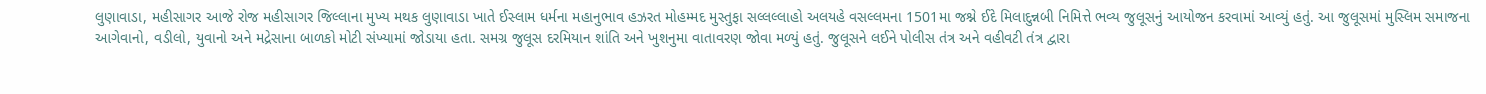લુણાવાડા, મહીસાગર આજે રોજ મહીસાગર જિલ્લાના મુખ્ય મથક લુણાવાડા ખાતે ઈસ્લામ ધર્મના મહાનુભાવ હઝરત મોહમ્મદ મુસ્તુફા સલ્લલ્લાહો અલયહે વસલ્લમના 1501મા જશ્ને ઈદે મિલાદુન્નબી નિમિત્તે ભવ્ય જુલૂસનું આયોજન કરવામાં આવ્યું હતું. આ જુલૂસમાં મુસ્લિમ સમાજના આગેવાનો, વડીલો, યુવાનો અને મદ્રેસાના બાળકો મોટી સંખ્યામાં જોડાયા હતા. સમગ્ર જુલૂસ દરમિયાન શાંતિ અને ખુશનુમા વાતાવરણ જોવા મળ્યું હતું. જુલૂસને લઈને પોલીસ તંત્ર અને વહીવટી તંત્ર દ્વારા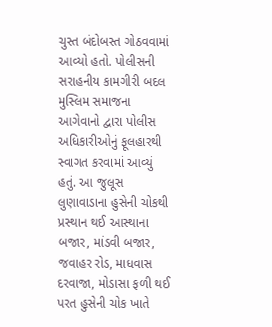ચુસ્ત બંદોબસ્ત ગોઠવવામાં આવ્યો હતો. પોલીસની સરાહનીય કામગીરી બદલ મુસ્લિમ સમાજના આગેવાનો દ્વારા પોલીસ અધિકારીઓનું ફૂલહારથી સ્વાગત કરવામાં આવ્યું હતું. આ જુલૂસ લુણાવાડાના હુસેની ચોકથી પ્રસ્થાન થઈ આસ્થાના બજાર, માંડવી બજાર, જવાહર રોડ, માધવાસ દરવાજા, મોડાસા ફળી થઈ પરત હુસેની ચોક ખાતે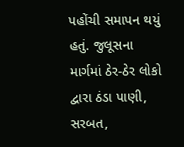પહોંચી સમાપન થયું હતું. જુલૂસના માર્ગમાં ઠેર-ઠેર લોકો દ્વારા ઠંડા પાણી, સરબત,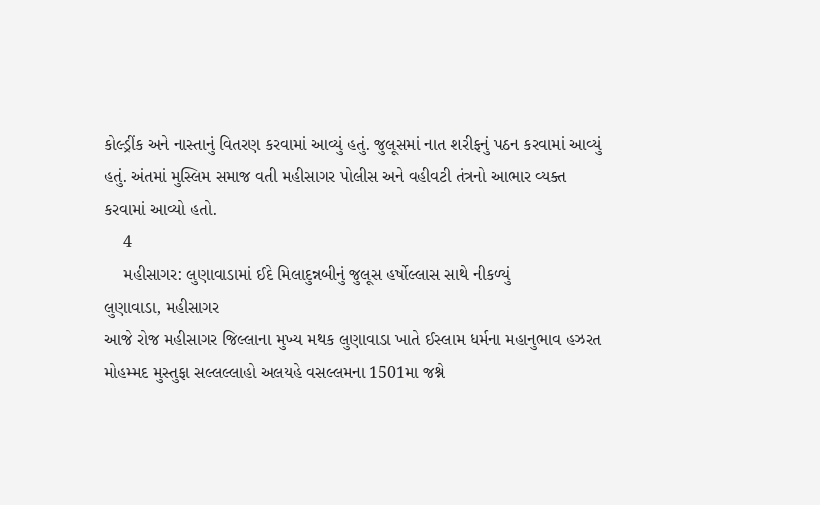કોલ્ડ્રીંક અને નાસ્તાનું વિતરણ કરવામાં આવ્યું હતું. જુલૂસમાં નાત શરીફનું પઠન કરવામાં આવ્યું હતું. અંતમાં મુસ્લિમ સમાજ વતી મહીસાગર પોલીસ અને વહીવટી તંત્રનો આભાર વ્યક્ત કરવામાં આવ્યો હતો.
    4
    મહીસાગર: લુણાવાડામાં ઈદે મિલાદુન્નબીનું જુલૂસ હર્ષોલ્લાસ સાથે નીકળ્યું
લુણાવાડા, મહીસાગર
આજે રોજ મહીસાગર જિલ્લાના મુખ્ય મથક લુણાવાડા ખાતે ઈસ્લામ ધર્મના મહાનુભાવ હઝરત મોહમ્મદ મુસ્તુફા સલ્લલ્લાહો અલયહે વસલ્લમના 1501મા જશ્ને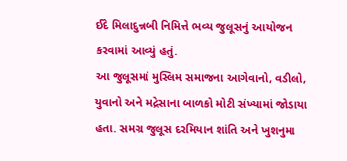ઈદે મિલાદુન્નબી નિમિત્તે ભવ્ય જુલૂસનું આયોજન કરવામાં આવ્યું હતું.
આ જુલૂસમાં મુસ્લિમ સમાજના આગેવાનો, વડીલો, યુવાનો અને મદ્રેસાના બાળકો મોટી સંખ્યામાં જોડાયા હતા. સમગ્ર જુલૂસ દરમિયાન શાંતિ અને ખુશનુમા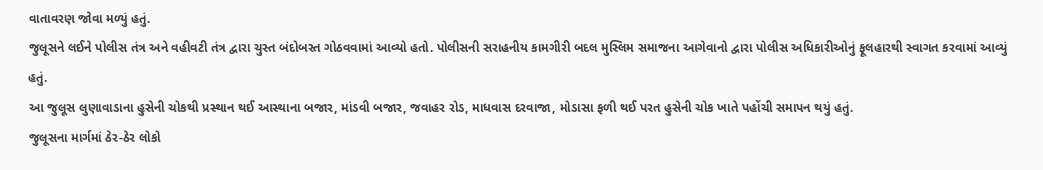વાતાવરણ જોવા મળ્યું હતું.
જુલૂસને લઈને પોલીસ તંત્ર અને વહીવટી તંત્ર દ્વારા ચુસ્ત બંદોબસ્ત ગોઠવવામાં આવ્યો હતો. પોલીસની સરાહનીય કામગીરી બદલ મુસ્લિમ સમાજના આગેવાનો દ્વારા પોલીસ અધિકારીઓનું ફૂલહારથી સ્વાગત કરવામાં આવ્યું હતું.
આ જુલૂસ લુણાવાડાના હુસેની ચોકથી પ્રસ્થાન થઈ આસ્થાના બજાર, માંડવી બજાર, જવાહર રોડ, માધવાસ દરવાજા, મોડાસા ફળી થઈ પરત હુસેની ચોક ખાતે પહોંચી સમાપન થયું હતું.
જુલૂસના માર્ગમાં ઠેર-ઠેર લોકો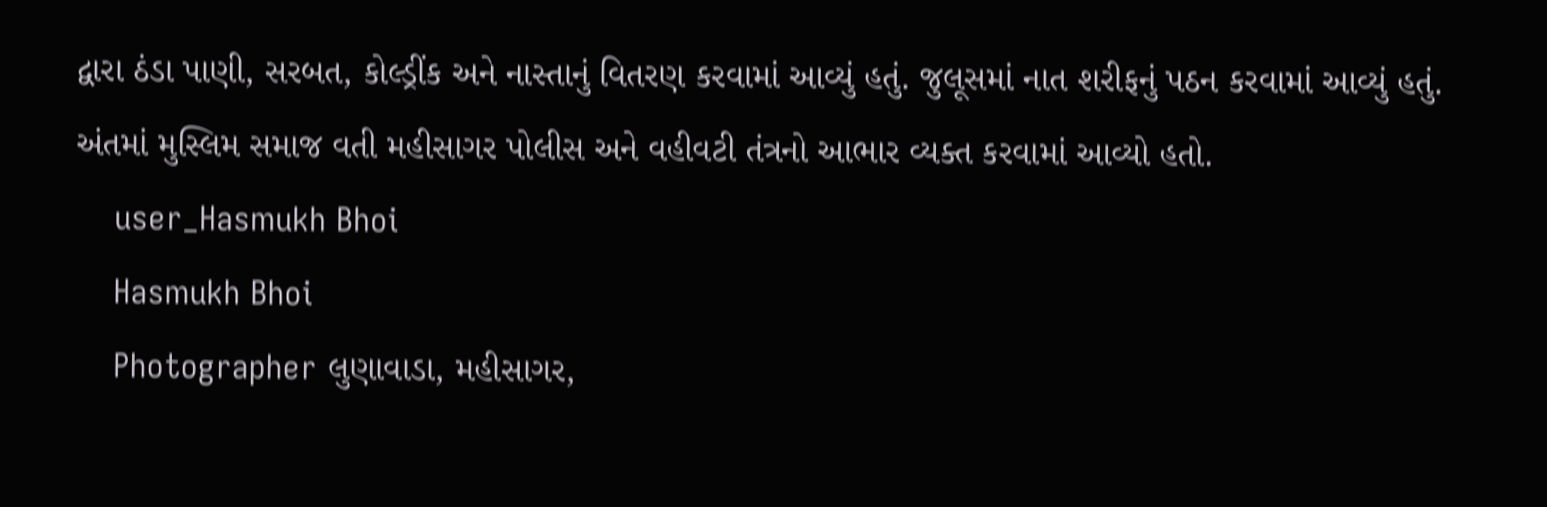દ્વારા ઠંડા પાણી, સરબત, કોલ્ડ્રીંક અને નાસ્તાનું વિતરણ કરવામાં આવ્યું હતું. જુલૂસમાં નાત શરીફનું પઠન કરવામાં આવ્યું હતું.
અંતમાં મુસ્લિમ સમાજ વતી મહીસાગર પોલીસ અને વહીવટી તંત્રનો આભાર વ્યક્ત કરવામાં આવ્યો હતો.
    user_Hasmukh Bhoi
    Hasmukh Bhoi
    Photographer લુણાવાડા, મહીસાગર,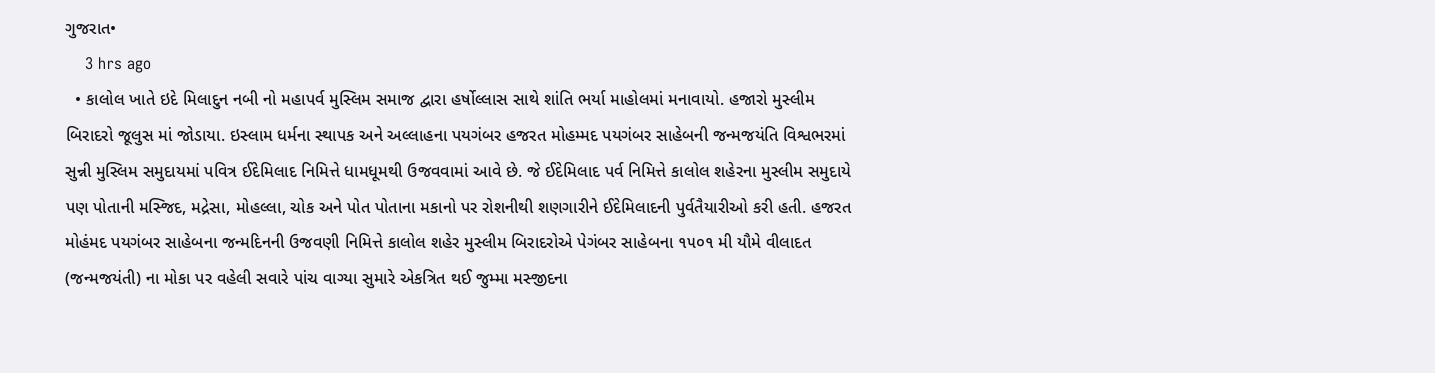ગુજરાત•
    3 hrs ago
  • કાલોલ ખાતે ઇદે મિલાદુન નબી નો મહાપર્વ મુસ્લિમ સમાજ દ્વારા હર્ષોલ્લાસ સાથે શાંતિ ભર્યા માહોલમાં મનાવાયો. હજારો મુસ્લીમ બિરાદરો જૂલુસ માં જોડાયા. ઇસ્લામ ધર્મના સ્થાપક અને અલ્લાહના પયગંબર હજરત મોહમ્મદ પયગંબર સાહેબની જન્મજયંતિ વિશ્વભરમાં સુન્ની મુસ્લિમ સમુદાયમાં પવિત્ર ઈદેમિલાદ નિમિત્તે ધામધૂમથી ઉજવવામાં આવે છે. જે ઈદેમિલાદ પર્વ નિમિત્તે કાલોલ શહેરના મુસ્લીમ સમુદાયે પણ પોતાની મસ્જિદ, મદ્રેસા, મોહલ્લા, ચોક અને પોત પોતાના મકાનો પર રોશનીથી શણગારીને ઈદેમિલાદની પુર્વતૈયારીઓ કરી હતી. હજરત મોહંમદ પયગંબર સાહેબના જન્મદિનની ઉજવણી નિમિત્તે કાલોલ શહેર મુસ્લીમ બિરાદરોએ પેગંબર સાહેબના ૧૫૦૧ મી યૌમે વીલાદત (જન્મજયંતી) ના મોકા પર વહેલી સવારે પાંચ વાગ્યા સુમારે એકત્રિત થઈ જુમ્મા મસ્જીદના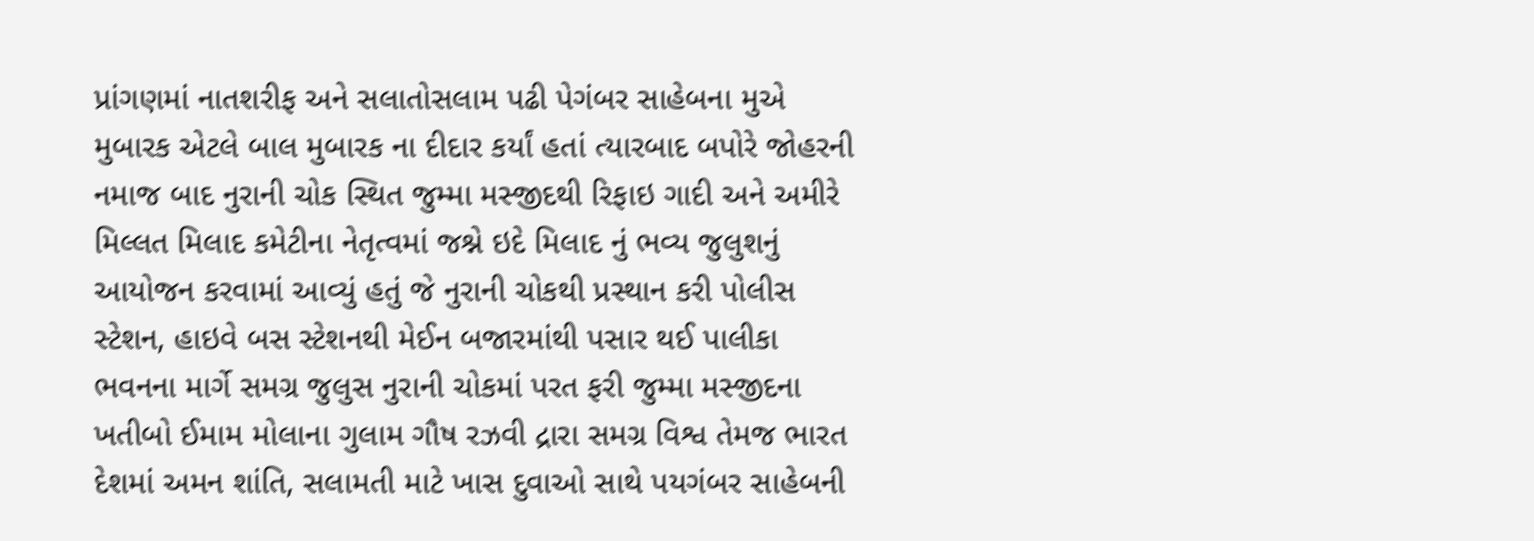પ્રાંગણમાં નાતશરીફ અને સલાતોસલામ પઢી પેગંબર સાહેબના મુએ મુબારક એટલે બાલ મુબારક ના દીદાર કર્યાં હતાં ત્યારબાદ બપોરે જોહરની નમાજ બાદ નુરાની ચોક સ્થિત જુમ્મા મસ્જીદથી રિફાઇ ગાદી અને અમીરે મિલ્લત મિલાદ કમેટીના નેતૃત્વમાં જશ્ને ઇદે મિલાદ નું ભવ્ય જુલુશનું આયોજન કરવામાં આવ્યું હતું જે નુરાની ચોકથી પ્રસ્થાન કરી પોલીસ સ્ટેશન, હાઇવે બસ સ્ટેશનથી મેઈન બજારમાંથી પસાર થઈ પાલીકા ભવનના માર્ગે સમગ્ર જુલુસ નુરાની ચોકમાં પરત ફરી જુમ્મા મસ્જીદના ખતીબો ઈમામ મોલાના ગુલામ ગૌષ રઝવી દ્રારા સમગ્ર વિશ્વ તેમજ ભારત દેશમાં અમન શાંતિ, સલામતી માટે ખાસ દુવાઓ સાથે પયગંબર સાહેબની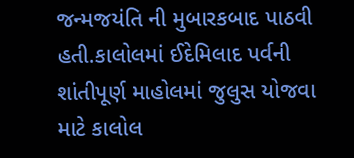જન્મજયંતિ ની મુબારકબાદ પાઠવી હતી.કાલોલમાં ઈદેમિલાદ પર્વની શાંતીપૂર્ણ માહોલમાં જુલુસ યોજવા માટે કાલોલ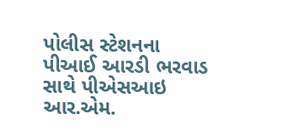પોલીસ સ્ટેશનના પીઆઈ આરડી ભરવાડ સાથે પીએસઆઇ આર.એમ.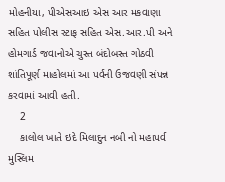મોહનીયા, પીએસઆઇ એસ આર મકવાણા સહિત પોલીસ સ્ટાફ સહિત એસ.આર.પી અને હોમગાર્ડ જવાનોએ ચુસ્ત બંદોબસ્ત ગોઠવી શાંતિપૂર્ણ માહોલમાં આ પર્વની ઉજવણી સંપન્ન કરવામાં આવી હતી.
    2
    કાલોલ ખાતે ઇદે મિલાદુન નબી નો મહાપર્વ મુસ્લિમ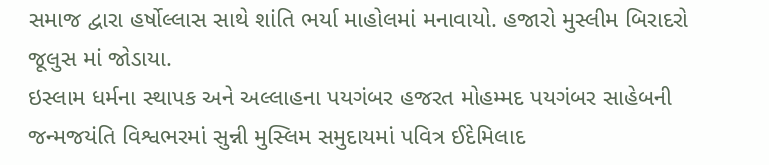સમાજ દ્વારા હર્ષોલ્લાસ સાથે શાંતિ ભર્યા માહોલમાં મનાવાયો. હજારો મુસ્લીમ બિરાદરો જૂલુસ માં જોડાયા.
ઇસ્લામ ધર્મના સ્થાપક અને અલ્લાહના પયગંબર હજરત મોહમ્મદ પયગંબર સાહેબની જન્મજયંતિ વિશ્વભરમાં સુન્ની મુસ્લિમ સમુદાયમાં પવિત્ર ઈદેમિલાદ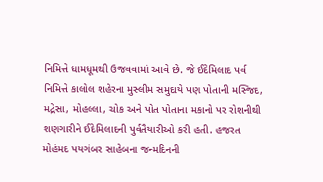નિમિત્તે ધામધૂમથી ઉજવવામાં આવે છે. જે ઈદેમિલાદ પર્વ નિમિત્તે કાલોલ શહેરના મુસ્લીમ સમુદાયે પણ પોતાની મસ્જિદ, મદ્રેસા, મોહલ્લા, ચોક અને પોત પોતાના મકાનો પર રોશનીથી શણગારીને ઈદેમિલાદની પુર્વતૈયારીઓ કરી હતી. હજરત મોહંમદ પયગંબર સાહેબના જન્મદિનની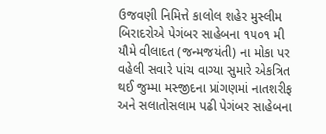ઉજવણી નિમિત્તે કાલોલ શહેર મુસ્લીમ બિરાદરોએ પેગંબર સાહેબના ૧૫૦૧ મી યૌમે વીલાદત (જન્મજયંતી) ના મોકા પર વહેલી સવારે પાંચ વાગ્યા સુમારે એકત્રિત થઈ જુમ્મા મસ્જીદના પ્રાંગણમાં નાતશરીફ અને સલાતોસલામ પઢી પેગંબર સાહેબના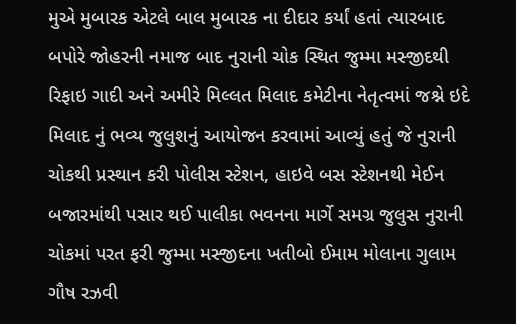મુએ મુબારક એટલે બાલ મુબારક ના દીદાર કર્યાં હતાં ત્યારબાદ બપોરે જોહરની નમાજ બાદ નુરાની ચોક સ્થિત જુમ્મા મસ્જીદથી રિફાઇ ગાદી અને અમીરે મિલ્લત મિલાદ કમેટીના નેતૃત્વમાં જશ્ને ઇદે મિલાદ નું ભવ્ય જુલુશનું આયોજન કરવામાં આવ્યું હતું જે નુરાની ચોકથી પ્રસ્થાન કરી પોલીસ સ્ટેશન, હાઇવે બસ સ્ટેશનથી મેઈન બજારમાંથી પસાર થઈ પાલીકા ભવનના માર્ગે સમગ્ર જુલુસ નુરાની ચોકમાં પરત ફરી જુમ્મા મસ્જીદના ખતીબો ઈમામ મોલાના ગુલામ ગૌષ રઝવી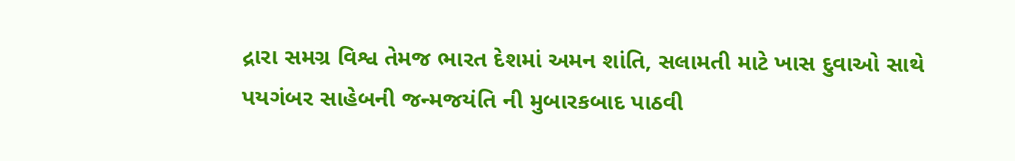દ્રારા સમગ્ર વિશ્વ તેમજ ભારત દેશમાં અમન શાંતિ, સલામતી માટે ખાસ દુવાઓ સાથે પયગંબર સાહેબની જન્મજયંતિ ની મુબારકબાદ પાઠવી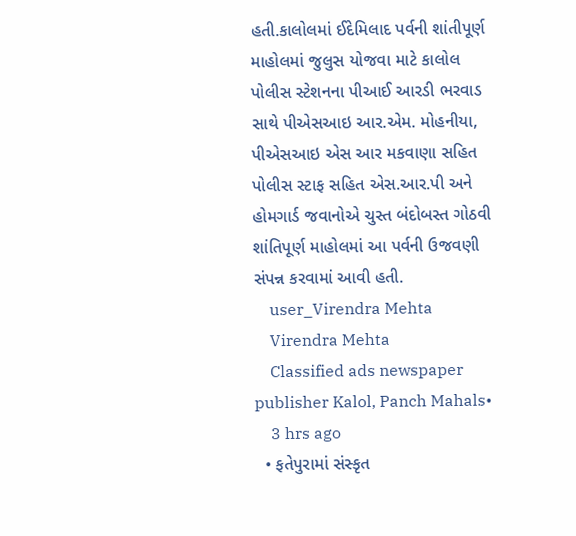હતી.કાલોલમાં ઈદેમિલાદ પર્વની શાંતીપૂર્ણ માહોલમાં જુલુસ યોજવા માટે કાલોલ પોલીસ સ્ટેશનના પીઆઈ આરડી ભરવાડ સાથે પીએસઆઇ આર.એમ. મોહનીયા, પીએસઆઇ એસ આર મકવાણા સહિત પોલીસ સ્ટાફ સહિત એસ.આર.પી અને હોમગાર્ડ જવાનોએ ચુસ્ત બંદોબસ્ત ગોઠવી શાંતિપૂર્ણ માહોલમાં આ પર્વની ઉજવણી સંપન્ન કરવામાં આવી હતી.
    user_Virendra Mehta
    Virendra Mehta
    Classified ads newspaper publisher Kalol, Panch Mahals•
    3 hrs ago
  • ફતેપુરામાં સંસ્કૃત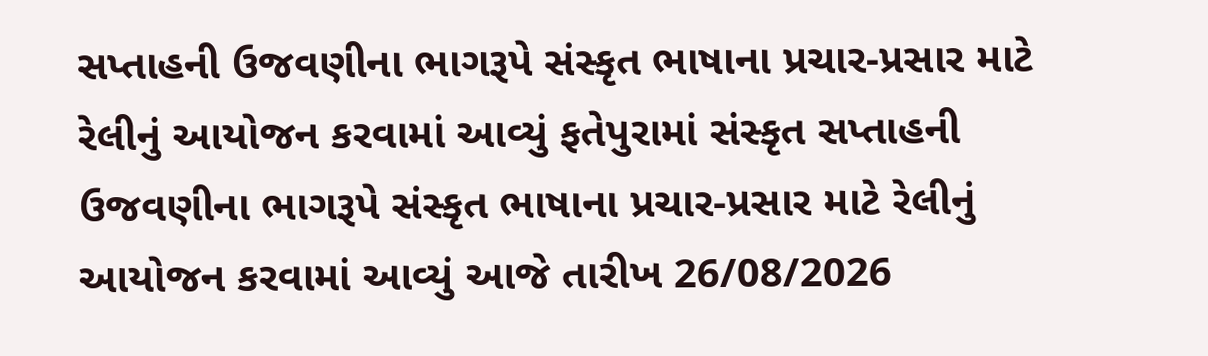સપ્તાહની ઉજવણીના ભાગરૂપે સંસ્કૃત ભાષાના પ્રચાર-પ્રસાર માટે રેલીનું આયોજન કરવામાં આવ્યું ફતેપુરામાં સંસ્કૃત સપ્તાહની ઉજવણીના ભાગરૂપે સંસ્કૃત ભાષાના પ્રચાર-પ્રસાર માટે રેલીનું આયોજન કરવામાં આવ્યું આજે તારીખ 26/08/2026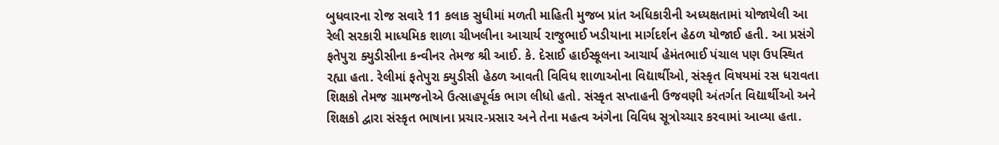બુધવારના રોજ સવારે 11 કલાક સુધીમાં મળતી માહિતી મુજબ પ્રાંત અધિકારીની અધ્યક્ષતામાં યોજાયેલી આ રેલી સરકારી માધ્યમિક શાળા ચીખલીના આચાર્ય રાજુભાઈ ખડીયાના માર્ગદર્શન હેઠળ યોજાઈ હતી. આ પ્રસંગે ફતેપુરા ક્યુડીસીના કન્વીનર તેમજ શ્રી આઈ. કે. દેસાઈ હાઈસ્કૂલના આચાર્ય હેમંતભાઈ પંચાલ પણ ઉપસ્થિત રહ્યા હતા. રેલીમાં ફતેપુરા ક્યુડીસી હેઠળ આવતી વિવિધ શાળાઓના વિદ્યાર્થીઓ, સંસ્કૃત વિષયમાં રસ ધરાવતા શિક્ષકો તેમજ ગ્રામજનોએ ઉત્સાહપૂર્વક ભાગ લીધો હતો. સંસ્કૃત સપ્તાહની ઉજવણી અંતર્ગત વિદ્યાર્થીઓ અને શિક્ષકો દ્વારા સંસ્કૃત ભાષાના પ્રચાર-પ્રસાર અને તેના મહત્વ અંગેના વિવિધ સૂત્રોચ્ચાર કરવામાં આવ્યા હતા.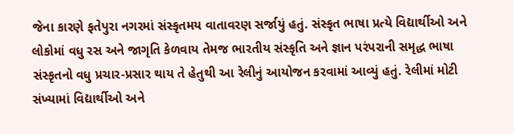જેના કારણે ફતેપુરા નગરમાં સંસ્કૃતમય વાતાવરણ સર્જાયું હતું. સંસ્કૃત ભાષા પ્રત્યે વિદ્યાર્થીઓ અને લોકોમાં વધુ રસ અને જાગૃતિ કેળવાય તેમજ ભારતીય સંસ્કૃતિ અને જ્ઞાન પરંપરાની સમૃદ્ધ ભાષા સંસ્કૃતનો વધુ પ્રચાર-પ્રસાર થાય તે હેતુથી આ રેલીનું આયોજન કરવામાં આવ્યું હતું. રેલીમાં મોટી સંખ્યામાં વિદ્યાર્થીઓ અને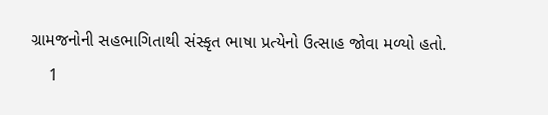ગ્રામજનોની સહભાગિતાથી સંસ્કૃત ભાષા પ્રત્યેનો ઉત્સાહ જોવા મળ્યો હતો.
    1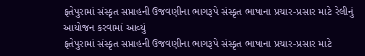ફતેપુરામાં સંસ્કૃત સપ્તાહની ઉજવણીના ભાગરૂપે સંસ્કૃત ભાષાના પ્રચાર-પ્રસાર માટે રેલીનું આયોજન કરવામાં આવ્યું
ફતેપુરામાં સંસ્કૃત સપ્તાહની ઉજવણીના ભાગરૂપે સંસ્કૃત ભાષાના પ્રચાર-પ્રસાર માટે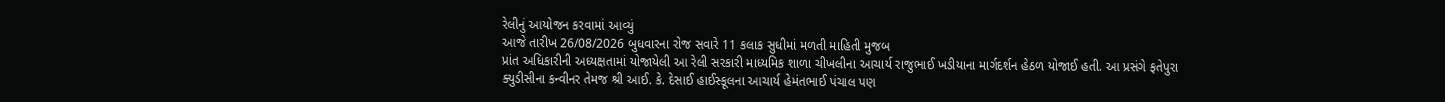રેલીનું આયોજન કરવામાં આવ્યું
આજે તારીખ 26/08/2026 બુધવારના રોજ સવારે 11 કલાક સુધીમાં મળતી માહિતી મુજબ
પ્રાંત અધિકારીની અધ્યક્ષતામાં યોજાયેલી આ રેલી સરકારી માધ્યમિક શાળા ચીખલીના આચાર્ય રાજુભાઈ ખડીયાના માર્ગદર્શન હેઠળ યોજાઈ હતી. આ પ્રસંગે ફતેપુરા ક્યુડીસીના કન્વીનર તેમજ શ્રી આઈ. કે. દેસાઈ હાઈસ્કૂલના આચાર્ય હેમંતભાઈ પંચાલ પણ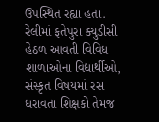ઉપસ્થિત રહ્યા હતા.
રેલીમાં ફતેપુરા ક્યુડીસી હેઠળ આવતી વિવિધ શાળાઓના વિદ્યાર્થીઓ, સંસ્કૃત વિષયમાં રસ ધરાવતા શિક્ષકો તેમજ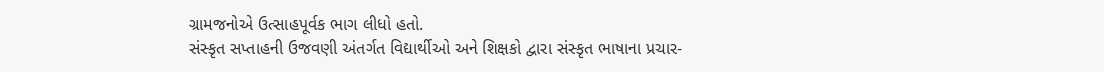ગ્રામજનોએ ઉત્સાહપૂર્વક ભાગ લીધો હતો.
સંસ્કૃત સપ્તાહની ઉજવણી અંતર્ગત વિદ્યાર્થીઓ અને શિક્ષકો દ્વારા સંસ્કૃત ભાષાના પ્રચાર-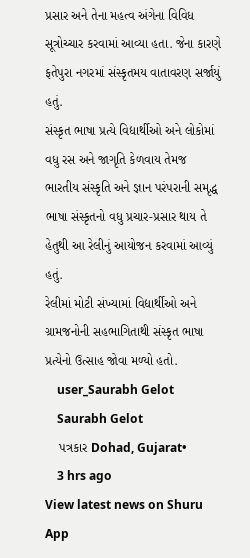પ્રસાર અને તેના મહત્વ અંગેના વિવિધ સૂત્રોચ્ચાર કરવામાં આવ્યા હતા. જેના કારણે ફતેપુરા નગરમાં સંસ્કૃતમય વાતાવરણ સર્જાયું હતું.
સંસ્કૃત ભાષા પ્રત્યે વિદ્યાર્થીઓ અને લોકોમાં વધુ રસ અને જાગૃતિ કેળવાય તેમજ ભારતીય સંસ્કૃતિ અને જ્ઞાન પરંપરાની સમૃદ્ધ ભાષા સંસ્કૃતનો વધુ પ્રચાર-પ્રસાર થાય તે હેતુથી આ રેલીનું આયોજન કરવામાં આવ્યું હતું.
રેલીમાં મોટી સંખ્યામાં વિદ્યાર્થીઓ અને ગ્રામજનોની સહભાગિતાથી સંસ્કૃત ભાષા પ્રત્યેનો ઉત્સાહ જોવા મળ્યો હતો.
    user_Saurabh Gelot
    Saurabh Gelot
    પત્રકાર Dohad, Gujarat•
    3 hrs ago
View latest news on Shuru App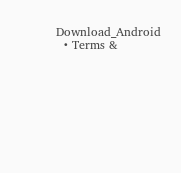Download_Android
  • Terms &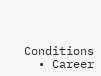Conditions
  • Career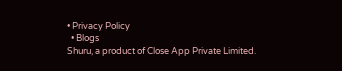• Privacy Policy
  • Blogs
Shuru, a product of Close App Private Limited.